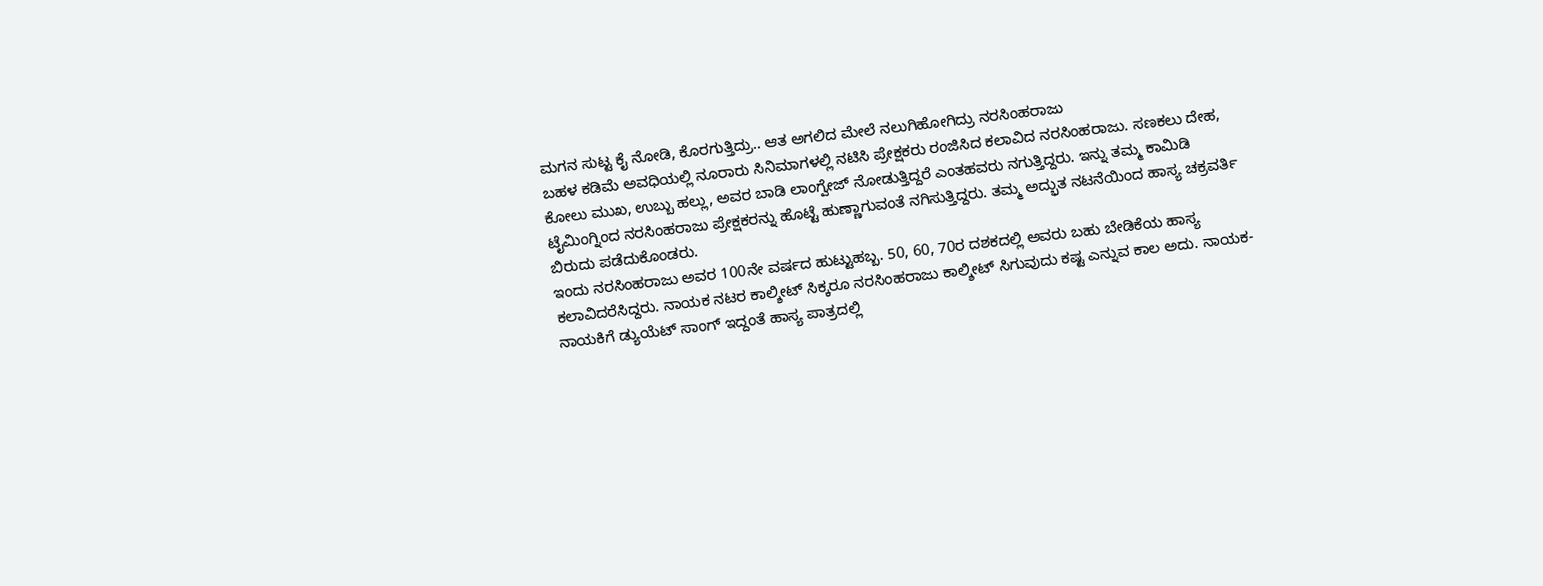ಮಗನ ಸುಟ್ಟ ಕೈ ನೋಡಿ, ಕೊರಗುತ್ತಿದ್ರು.. ಆತ ಅಗಲಿದ ಮೇಲೆ ನಲುಗಿಹೋಗಿದ್ರು ನರಸಿಂಹರಾಜು
ಬಹಳ ಕಡಿಮೆ ಅವಧಿಯಲ್ಲಿ ನೂರಾರು ಸಿನಿಮಾಗಳಲ್ಲಿ ನಟಿಸಿ ಪ್ರೇಕ್ಷಕರು ರಂಜಿಸಿದ ಕಲಾವಿದ ನರಸಿಂಹರಾಜು. ಸಣಕಲು ದೇಹ, ಕೋಲು ಮುಖ, ಉಬ್ಬು ಹಲ್ಲು, ಅವರ ಬಾಡಿ ಲಾಂಗ್ವೇಜ್ ನೋಡುತ್ತಿದ್ದರೆ ಎಂತಹವರು ನಗುತ್ತಿದ್ದರು. ಇನ್ನು ತಮ್ಮ ಕಾಮಿಡಿ ಟೈಮಿಂಗ್ನಿಂದ ನರಸಿಂಹರಾಜು ಪ್ರೇಕ್ಷಕರನ್ನು ಹೊಟ್ಟೆ ಹುಣ್ಣಾಗುವಂತೆ ನಗಿಸುತ್ತಿದ್ದರು. ತಮ್ಮ ಅದ್ಭುತ ನಟನೆಯಿಂದ ಹಾಸ್ಯ ಚಕ್ರವರ್ತಿ ಬಿರುದು ಪಡೆದುಕೊಂಡರು.
ಇಂದು ನರಸಿಂಹರಾಜು ಅವರ 100ನೇ ವರ್ಷದ ಹುಟ್ಟುಹಬ್ಬ. 50, 60, 70ರ ದಶಕದಲ್ಲಿ ಅವರು ಬಹು ಬೇಡಿಕೆಯ ಹಾಸ್ಯ ಕಲಾವಿದರೆಸಿದ್ದರು. ನಾಯಕ ನಟರ ಕಾಲ್ಶೀಟ್ ಸಿಕ್ಕರೂ ನರಸಿಂಹರಾಜು ಕಾಲ್ಶೀಟ್ ಸಿಗುವುದು ಕಷ್ಟ ಎನ್ನುವ ಕಾಲ ಅದು. ನಾಯಕ-ನಾಯಕಿಗೆ ಡ್ಯುಯೆಟ್ ಸಾಂಗ್ ಇದ್ದಂತೆ ಹಾಸ್ಯ ಪಾತ್ರದಲ್ಲಿ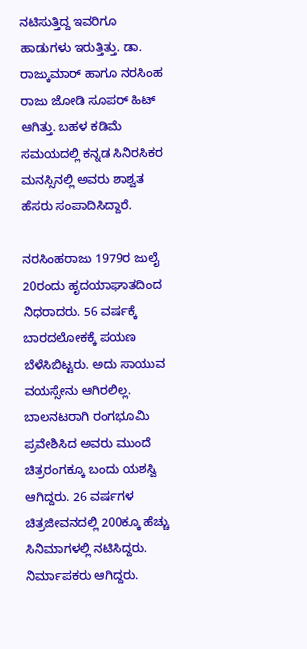ನಟಿಸುತ್ತಿದ್ದ ಇವರಿಗೂ ಹಾಡುಗಳು ಇರುತ್ತಿತ್ತು. ಡಾ. ರಾಜ್ಕುಮಾರ್ ಹಾಗೂ ನರಸಿಂಹ ರಾಜು ಜೋಡಿ ಸೂಪರ್ ಹಿಟ್ ಆಗಿತ್ತು. ಬಹಳ ಕಡಿಮೆ ಸಮಯದಲ್ಲಿ ಕನ್ನಡ ಸಿನಿರಸಿಕರ ಮನಸ್ಸಿನಲ್ಲಿ ಅವರು ಶಾಶ್ವತ ಹೆಸರು ಸಂಪಾದಿಸಿದ್ದಾರೆ.

ನರಸಿಂಹರಾಜು 1979ರ ಜುಲೈ 20ರಂದು ಹೃದಯಾಘಾತದಿಂದ ನಿಧರಾದರು. 56 ವರ್ಷಕ್ಕೆ ಬಾರದಲೋಕಕ್ಕೆ ಪಯಣ ಬೆಳೆಸಿಬಿಟ್ಟರು. ಅದು ಸಾಯುವ ವಯಸ್ಸೇನು ಆಗಿರಲಿಲ್ಲ. ಬಾಲನಟರಾಗಿ ರಂಗಭೂಮಿ ಪ್ರವೇಶಿಸಿದ ಅವರು ಮುಂದೆ ಚಿತ್ರರಂಗಕ್ಕೂ ಬಂದು ಯಶಸ್ವಿ ಆಗಿದ್ದರು. 26 ವರ್ಷಗಳ ಚಿತ್ರಜೀವನದಲ್ಲಿ 200ಕ್ಕೂ ಹೆಚ್ಚು ಸಿನಿಮಾಗಳಲ್ಲಿ ನಟಿಸಿದ್ದರು. ನಿರ್ಮಾಪಕರು ಆಗಿದ್ದರು.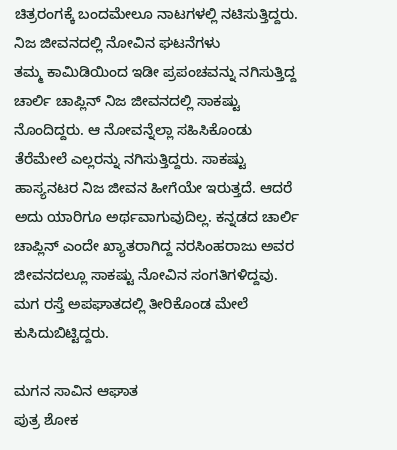ಚಿತ್ರರಂಗಕ್ಕೆ ಬಂದಮೇಲೂ ನಾಟಗಳಲ್ಲಿ ನಟಿಸುತ್ತಿದ್ದರು.
ನಿಜ ಜೀವನದಲ್ಲಿ ನೋವಿನ ಘಟನೆಗಳು
ತಮ್ಮ ಕಾಮಿಡಿಯಿಂದ ಇಡೀ ಪ್ರಪಂಚವನ್ನು ನಗಿಸುತ್ತಿದ್ದ ಚಾರ್ಲಿ ಚಾಪ್ಲಿನ್ ನಿಜ ಜೀವನದಲ್ಲಿ ಸಾಕಷ್ಟು ನೊಂದಿದ್ದರು. ಆ ನೋವನ್ನೆಲ್ಲಾ ಸಹಿಸಿಕೊಂಡು ತೆರೆಮೇಲೆ ಎಲ್ಲರನ್ನು ನಗಿಸುತ್ತಿದ್ದರು. ಸಾಕಷ್ಟು ಹಾಸ್ಯನಟರ ನಿಜ ಜೀವನ ಹೀಗೆಯೇ ಇರುತ್ತದೆ. ಆದರೆ ಅದು ಯಾರಿಗೂ ಅರ್ಥವಾಗುವುದಿಲ್ಲ. ಕನ್ನಡದ ಚಾರ್ಲಿ ಚಾಪ್ಲಿನ್ ಎಂದೇ ಖ್ಯಾತರಾಗಿದ್ದ ನರಸಿಂಹರಾಜು ಅವರ ಜೀವನದಲ್ಲೂ ಸಾಕಷ್ಟು ನೋವಿನ ಸಂಗತಿಗಳಿದ್ದವು. ಮಗ ರಸ್ತೆ ಅಪಘಾತದಲ್ಲಿ ತೀರಿಕೊಂಡ ಮೇಲೆ ಕುಸಿದುಬಿಟ್ಟಿದ್ದರು.

ಮಗನ ಸಾವಿನ ಆಘಾತ
ಪುತ್ರ ಶೋಕ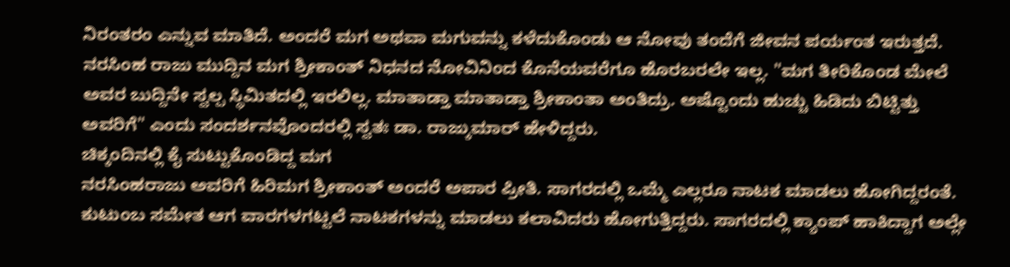ನಿರಂತರಂ ಎನ್ನುವ ಮಾತಿದೆ. ಅಂದರೆ ಮಗ ಅಥವಾ ಮಗುವನ್ನು ಕಳೆದುಕೊಂಡು ಆ ನೋವು ತಂದೆಗೆ ಜೀವನ ಪರ್ಯಂತ ಇರುತ್ತದೆ. ನರಸಿಂಹ ರಾಜು ಮುದ್ದಿನ ಮಗ ಶ್ರೀಕಾಂತ್ ನಿಧನದ ನೋವಿನಿಂದ ಕೊನೆಯವರೆಗೂ ಹೊರಬರಲೇ ಇಲ್ಲ. "ಮಗ ತೀರಿಕೊಂಡ ಮೇಲೆ ಅವರ ಬುದ್ದಿನೇ ಸ್ವಲ್ಪ ಸ್ಥಿಮಿತದಲ್ಲಿ ಇರಲಿಲ್ಲ. ಮಾತಾಡ್ತಾ ಮಾತಾಡ್ತಾ ಶ್ರೀಕಾಂತಾ ಅಂತಿದ್ರು. ಅಷ್ಟೊಂದು ಹುಚ್ಚು ಹಿಡಿದು ಬಿಟ್ಟಿತ್ತು ಅವರಿಗೆ" ಎಂದು ಸಂದರ್ಶನವೊಂದರಲ್ಲಿ ಸ್ವತಃ ಡಾ. ರಾಜ್ಕುಮಾರ್ ಹೇಳಿದ್ದರು.
ಚಿಕ್ಕಂದಿನಲ್ಲಿ ಕೈ ಸುಟ್ಟುಕೊಂಡಿದ್ದ ಮಗ
ನರಸಿಂಹರಾಜು ಅವರಿಗೆ ಹಿರಿಮಗ ಶ್ರೀಕಾಂತ್ ಅಂದರೆ ಅಪಾರ ಪ್ರೀತಿ. ಸಾಗರದಲ್ಲಿ ಒಮ್ಮೆ ಎಲ್ಲರೂ ನಾಟಕ ಮಾಡಲು ಹೋಗಿದ್ದರಂತೆ. ಕುಟುಂಬ ಸಮೇತ ಆಗ ವಾರಗಳಗಟ್ಟಲೆ ನಾಟಕಗಳನ್ನು ಮಾಡಲು ಕಲಾವಿದರು ಹೋಗುತ್ತಿದ್ದರು. ಸಾಗರದಲ್ಲಿ ಕ್ಯಾಂಪ್ ಹಾಕಿದ್ದಾಗ ಅಲ್ಲೇ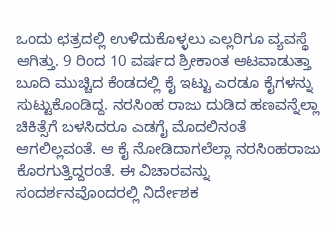ಒಂದು ಛತ್ರದಲ್ಲಿ ಉಳಿದುಕೊಳ್ಳಲು ಎಲ್ಲರಿಗೂ ವ್ಯವಸ್ಥೆ ಆಗಿತ್ತು. 9 ರಿಂದ 10 ವರ್ಷದ ಶ್ರೀಕಾಂತ ಆಟವಾಡುತ್ತಾ ಬೂದಿ ಮುಚ್ಚಿದ ಕೆಂಡದಲ್ಲಿ ಕೈ ಇಟ್ಟು ಎರಡೂ ಕೈಗಳನ್ನು ಸುಟ್ಟುಕೊಂಡಿದ್ದ. ನರಸಿಂಹ ರಾಜು ದುಡಿದ ಹಣವನ್ನೆಲ್ಲಾ ಚಿಕಿತ್ಸೆಗೆ ಬಳಸಿದರೂ ಎಡಗೈ ಮೊದಲಿನಂತೆ ಆಗಲಿಲ್ಲವಂತೆ. ಆ ಕೈ ನೋಡಿದಾಗಲೆಲ್ಲಾ ನರಸಿಂಹರಾಜು ಕೊರಗುತ್ತಿದ್ದರಂತೆ. ಈ ವಿಚಾರವನ್ನು ಸಂದರ್ಶನವೊಂದರಲ್ಲಿ ನಿರ್ದೇಶಕ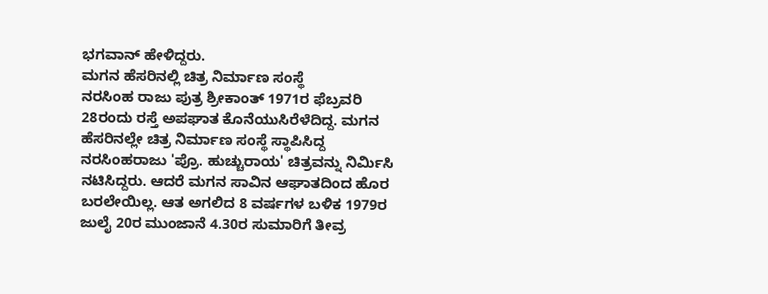ಭಗವಾನ್ ಹೇಳಿದ್ದರು.
ಮಗನ ಹೆಸರಿನಲ್ಲಿ ಚಿತ್ರ ನಿರ್ಮಾಣ ಸಂಸ್ಥೆ
ನರಸಿಂಹ ರಾಜು ಪುತ್ರ ಶ್ರೀಕಾಂತ್ 1971ರ ಫೆಬ್ರವರಿ 28ರಂದು ರಸ್ತೆ ಅಪಘಾತ ಕೊನೆಯುಸಿರೆಳೆದಿದ್ದ. ಮಗನ ಹೆಸರಿನಲ್ಲೇ ಚಿತ್ರ ನಿರ್ಮಾಣ ಸಂಸ್ಥೆ ಸ್ಥಾಪಿಸಿದ್ದ ನರಸಿಂಹರಾಜು 'ಪ್ರೊ. ಹುಚ್ಚುರಾಯ' ಚಿತ್ರವನ್ನು ನಿರ್ಮಿಸಿ ನಟಿಸಿದ್ದರು. ಆದರೆ ಮಗನ ಸಾವಿನ ಆಘಾತದಿಂದ ಹೊರ ಬರಲೇಯಿಲ್ಲ. ಆತ ಅಗಲಿದ 8 ವರ್ಷಗಳ ಬಳಿಕ 1979ರ ಜುಲೈ 20ರ ಮುಂಜಾನೆ 4.30ರ ಸುಮಾರಿಗೆ ತೀವ್ರ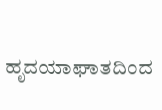ಹೃದಯಾಘಾತದಿಂದ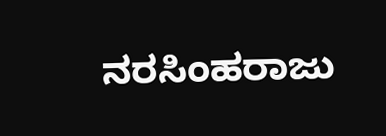ನರಸಿಂಹರಾಜು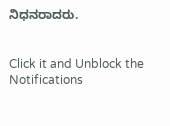ನಿಧನರಾದರು.


Click it and Unblock the Notifications